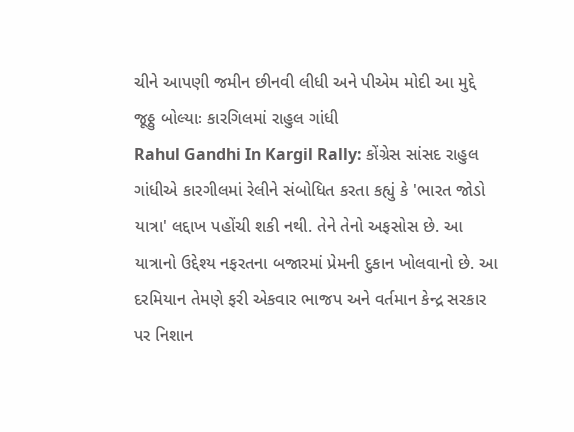ચીને આપણી જમીન છીનવી લીધી અને પીએમ મોદી આ મુદ્દે જૂઠ્ઠુ બોલ્યાઃ કારગિલમાં રાહુલ ગાંધી
Rahul Gandhi In Kargil Rally: કોંગ્રેસ સાંસદ રાહુલ ગાંધીએ કારગીલમાં રેલીને સંબોધિત કરતા કહ્યું કે 'ભારત જોડો યાત્રા' લદ્દાખ પહોંચી શકી નથી. તેને તેનો અફસોસ છે. આ યાત્રાનો ઉદ્દેશ્ય નફરતના બજારમાં પ્રેમની દુકાન ખોલવાનો છે. આ દરમિયાન તેમણે ફરી એકવાર ભાજપ અને વર્તમાન કેન્દ્ર સરકાર પર નિશાન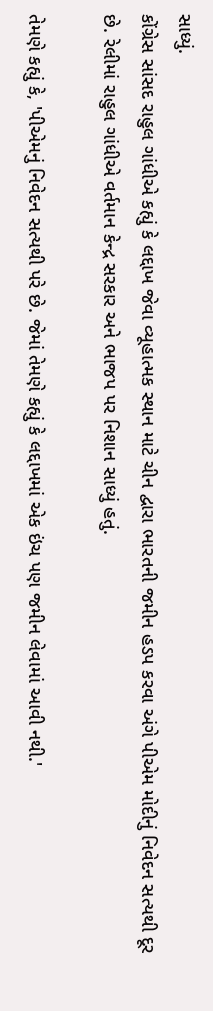સાધ્યું.
કોંગ્રેસ સાંસદ રાહુલ ગાંધીએ કહ્યું કે લદ્દાખ જેવા વ્યૂહાત્મક સ્થાન માટે ચીન દ્વારા ભારતની જમીન હડપ કરવા અંગે પીએમ મોદીનું નિવેદન સત્યથી દૂર છે. રેલીમાં રાહુલ ગાંધીએ વર્તમાન કેન્દ્ર સરકાર અને ભાજપ પર નિશાન સાધ્યું હતું.

તેમણે કહ્યું કે, 'પીએમનું નિવેદન સત્યથી પરે છે. જેમાં તેમણે કહ્યું કે લદ્દાખમાં એક ઇંચ પણ જમીન લેવામાં આવી નથી.'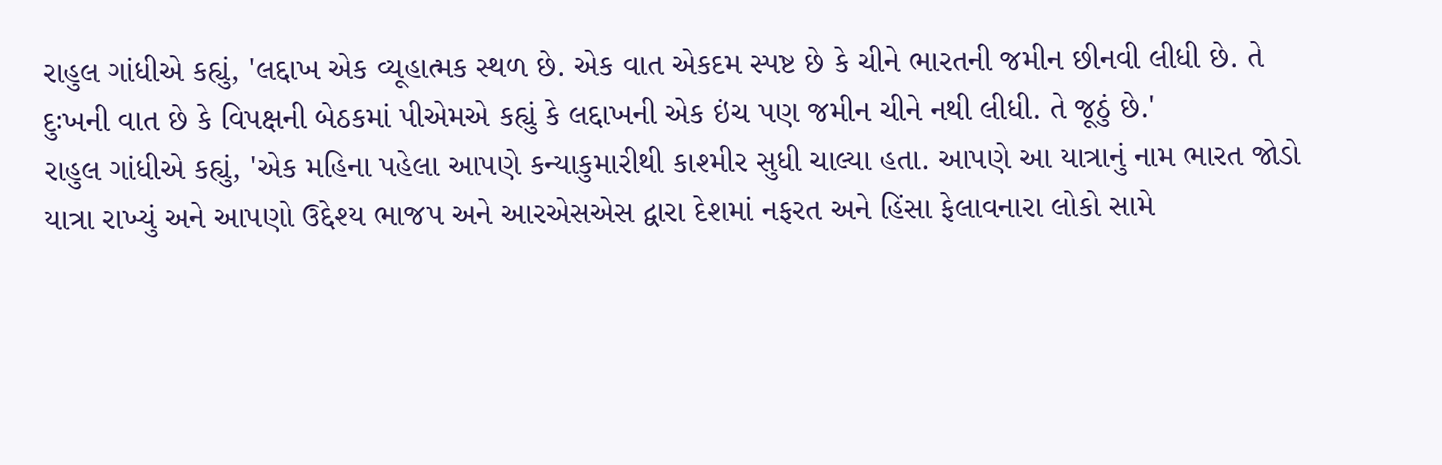રાહુલ ગાંધીએ કહ્યું, 'લદ્દાખ એક વ્યૂહાત્મક સ્થળ છે. એક વાત એકદમ સ્પષ્ટ છે કે ચીને ભારતની જમીન છીનવી લીધી છે. તે દુઃખની વાત છે કે વિપક્ષની બેઠકમાં પીએમએ કહ્યું કે લદ્દાખની એક ઇંચ પણ જમીન ચીને નથી લીધી. તે જૂઠું છે.'
રાહુલ ગાંધીએ કહ્યું, 'એક મહિના પહેલા આપણે કન્યાકુમારીથી કાશ્મીર સુધી ચાલ્યા હતા. આપણે આ યાત્રાનું નામ ભારત જોડો યાત્રા રાખ્યું અને આપણો ઉદ્દેશ્ય ભાજપ અને આરએસએસ દ્વારા દેશમાં નફરત અને હિંસા ફેલાવનારા લોકો સામે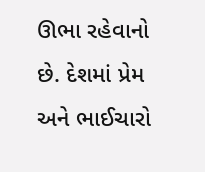ઊભા રહેવાનો છે. દેશમાં પ્રેમ અને ભાઈચારો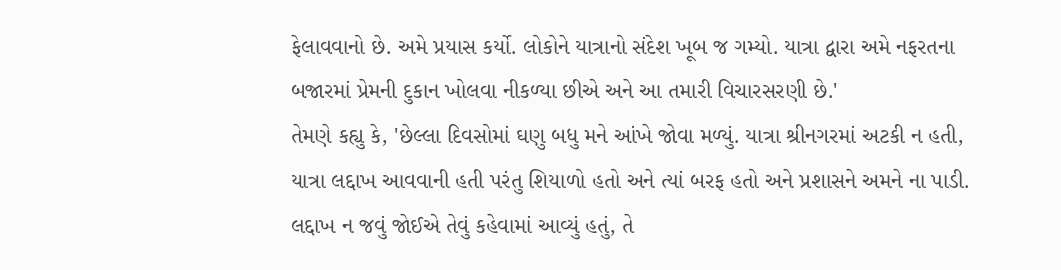ફેલાવવાનો છે. અમે પ્રયાસ કર્યો. લોકોને યાત્રાનો સંદેશ ખૂબ જ ગમ્યો. યાત્રા દ્વારા અમે નફરતના બજારમાં પ્રેમની દુકાન ખોલવા નીકળ્યા છીએ અને આ તમારી વિચારસરણી છે.'
તેમણે કહ્યુ કે, 'છેલ્લા દિવસોમાં ઘણુ બધુ મને આંખે જોવા મળ્યું. યાત્રા શ્રીનગરમાં અટકી ન હતી, યાત્રા લદ્દાખ આવવાની હતી પરંતુ શિયાળો હતો અને ત્યાં બરફ હતો અને પ્રશાસને અમને ના પાડી. લદ્દાખ ન જવું જોઈએ તેવું કહેવામાં આવ્યું હતું, તે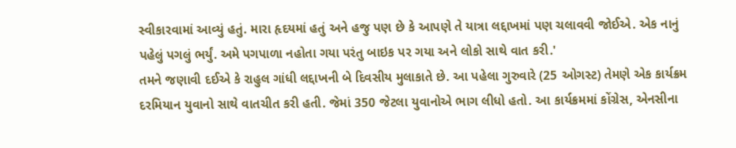સ્વીકારવામાં આવ્યું હતું. મારા હૃદયમાં હતું અને હજુ પણ છે કે આપણે તે યાત્રા લદ્દાખમાં પણ ચલાવવી જોઈએ. એક નાનું પહેલું પગલું ભર્યું. અમે પગપાળા નહોતા ગયા પરંતુ બાઇક પર ગયા અને લોકો સાથે વાત કરી.'
તમને જણાવી દઈએ કે રાહુલ ગાંધી લદ્દાખની બે દિવસીય મુલાકાતે છે. આ પહેલા ગુરુવારે (25 ઓગસ્ટ) તેમણે એક કાર્યક્રમ દરમિયાન યુવાનો સાથે વાતચીત કરી હતી. જેમાં 350 જેટલા યુવાનોએ ભાગ લીધો હતો. આ કાર્યક્રમમાં કોંગ્રેસ, એનસીના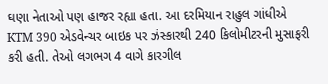ઘણા નેતાઓ પણ હાજર રહ્યા હતા. આ દરમિયાન રાહુલ ગાંધીએ KTM 390 એડવેન્ચર બાઇક પર ઝંસ્કારથી 240 કિલોમીટરની મુસાફરી કરી હતી. તેઓ લગભગ 4 વાગે કારગીલ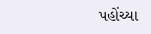પહોંચ્યા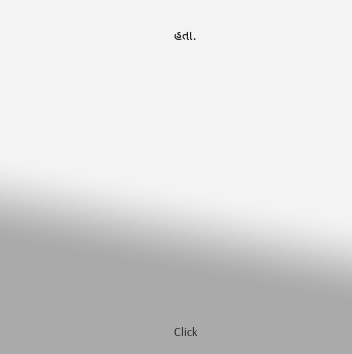હતા.












Click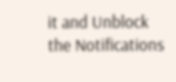it and Unblock the Notifications